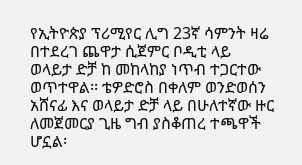የኢትዮጵያ ፕሪሚየር ሊግ 23ኛ ሳምንት ዛሬ በተደረገ ጨዋታ ሲጀምር ቦዲቲ ላይ ወላይታ ድቻ ከ መከላከያ ነጥብ ተጋርተው ወጥተዋል፡፡ ቴዎድሮስ በቀለም ወንድወሰን አሸናፊ እና ወላይታ ድቻ ላይ በሁለተኛው ዙር ለመጀመርያ ጊዜ ግብ ያስቆጠረ ተጫዋች ሆኗል፡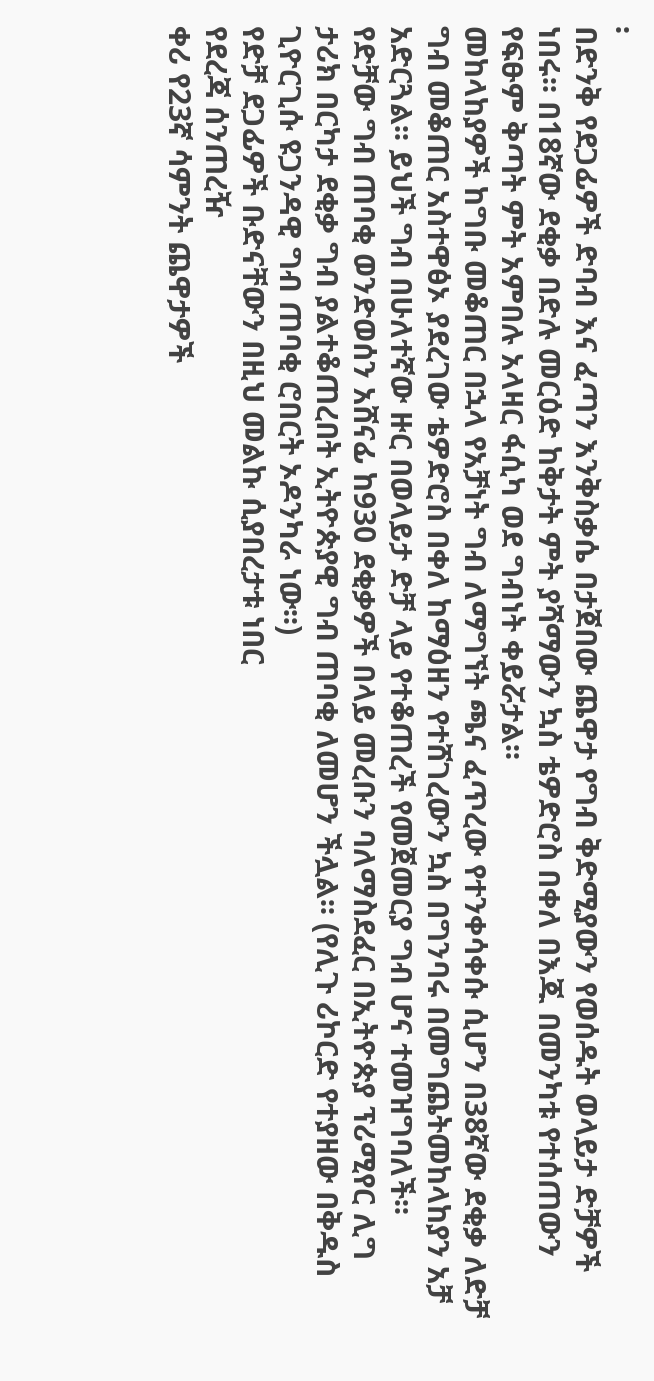፡
በድንቅ የደጋፊዎች ድባብ እና ፈጣን እንቅስቃሴ በታጀበው ጨዋታ የግብ ቅድሚያውን የወሰዱት ወላይታ ድቻዎች ነበሩ፡፡ በ18ኛው ደቂቃ በድሉ መርዕድ ከቅታት ምት ያሻማውን ኳስ ቴዎድሮስ በቀለ በእጁ በመንካቱ የተሰጠውን የፍፁም ቅጣት ምት አምበሉ አላዛር ፋሲካ ወደ ግብነት ቀይሯታል፡፡
መከላከያዎች ከግቡ መቆጠር በኋላ የአቻነት ግብ ለማግኘት ጫና ፈጥረው የተንቀሳቀሱ ሲሆን በ38ኛው ደቂቃ ለድቻ ግብ መቆጠር አስተዋፅኦ ያደረገው ቴዎድሮስ በቀለ ከማዕዘን የተሸገረውን ኳስ በግንባሩ በመግጨትመከላከያን አቻ አድርጓል፡፡ ይህች ግብ በሁለተኛው ዙር በወላይታ ድቻ ላይ የተቆጠረች የመጀመርያ ግብ ሆና ተመዝግባለች፡፡
የድቻው ግብ ጠባቂ ወንድወሰን አሸናፊ ከ930 ደቂቃዎች በላይ መረቡን ባለማስደፈር በኢትዮጵያ ፕሪሚየር ሊግ ታሪክ በርካታ ደቂቃ ግብ ያልተቆጠረበት ኢትዮጵያዊ ግብ ጠባቂ ለመሆን ችሏል፡፡ (የሊጉ ሪኮርድ የተያዘው በቅዱስ ጊዮርጊሱ ዩጋንዳዊ ግብ ጠባቂ ሮበርት ኦዶንካራ ነው፡፡)
የድቻ ደጋፊዎች ቡድናቸውን በዚህ መልኩ ሲያበረታቱ ነበር
የደረጃ ሰንጠረዥ
ቀሪ የ23ኛ ሳምንት ጨዋታዎች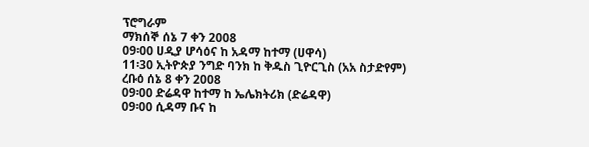ፕሮግራም
ማክሰኞ ሰኔ 7 ቀን 2008
09፡00 ሀዲያ ሆሳዕና ከ አዳማ ከተማ (ሀዋሳ)
11፡30 ኢትዮጵያ ንግድ ባንክ ከ ቅዱስ ጊዮርጊስ (አአ ስታድየም)
ረቡዕ ሰኔ 8 ቀን 2008
09፡00 ድሬዳዋ ከተማ ከ ኤሌክትሪክ (ድሬዳዋ)
09፡00 ሲዳማ ቡና ከ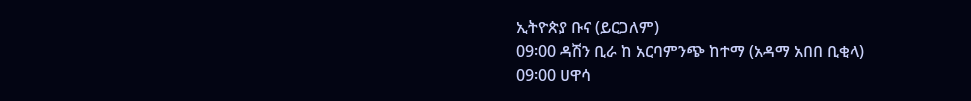ኢትዮጵያ ቡና (ይርጋለም)
09፡00 ዳሽን ቢራ ከ አርባምንጭ ከተማ (አዳማ አበበ ቢቂላ)
09፡00 ሀዋሳ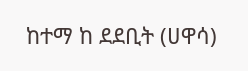ከተማ ከ ደደቢት (ሀዋሳ)